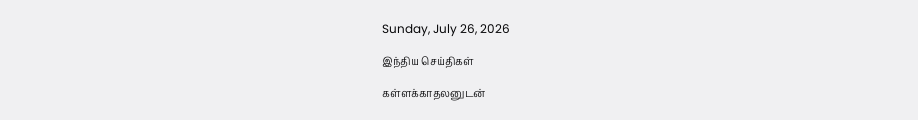Sunday, July 26, 2026

இந்திய செய்திகள்

கள்ளக்காதலனுடன்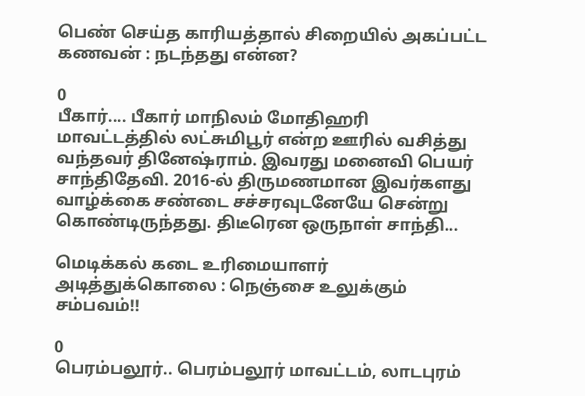பெண் செய்த காரியத்தால் சிறையில் அகப்பட்ட கணவன் : நடந்தது என்ன?

0
பீகார்.... பீகார் மாநிலம் மோதிஹரி மாவட்டத்தில் லட்சுமிபூர் என்ற ஊரில் வசித்து வந்தவர் தினேஷ்ராம். இவரது மனைவி பெயர் சாந்திதேவி. 2016-ல் திருமணமான இவர்களது வாழ்க்கை சண்டை சச்சரவுடனேயே சென்று கொண்டிருந்தது. திடீரென ஒருநாள் சாந்தி...

மெடிக்கல் கடை உரிமையாளர் அடித்துக்கொலை : நெஞ்சை உலுக்கும் சம்பவம்!!

0
பெரம்பலூர்.. பெரம்பலூர் மாவட்டம், லாடபுரம்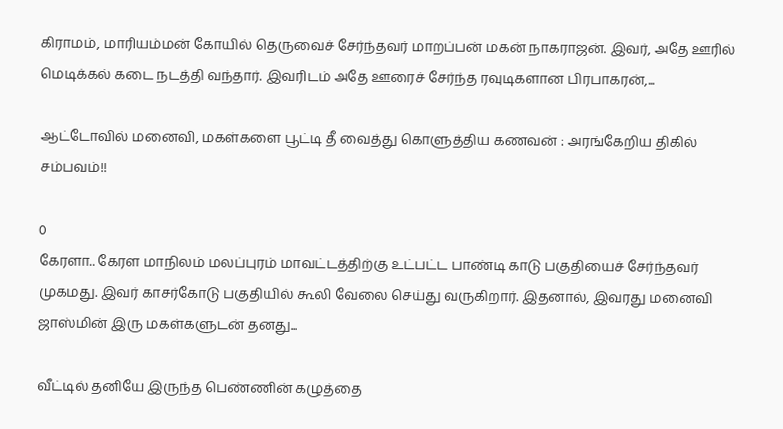கிராமம், மாரியம்மன் கோயில் தெருவைச் சேர்ந்தவர் மாறப்பன் மகன் நாகராஜன். இவர், அதே ஊரில் மெடிக்கல் கடை நடத்தி வந்தார். இவரிடம் அதே ஊரைச் சேர்ந்த ரவுடிகளான பிரபாகரன்,...

ஆட்டோவில் மனைவி, மகள்களை பூட்டி தீ வைத்து கொளுத்திய கணவன் : அரங்கேறிய திகில் சம்பவம்!!

0
கேரளா.. கேரள மாநிலம் மலப்புரம் மாவட்டத்திற்கு உட்பட்ட பாண்டி காடு பகுதியைச் சேர்ந்தவர் முகமது. இவர் காசர்கோடு பகுதியில் கூலி வேலை செய்து வருகிறார். இதனால், இவரது மனைவி ஜாஸ்மின் இரு மகள்களுடன் தனது...

வீட்டில் தனியே இருந்த பெண்ணின் கழுத்தை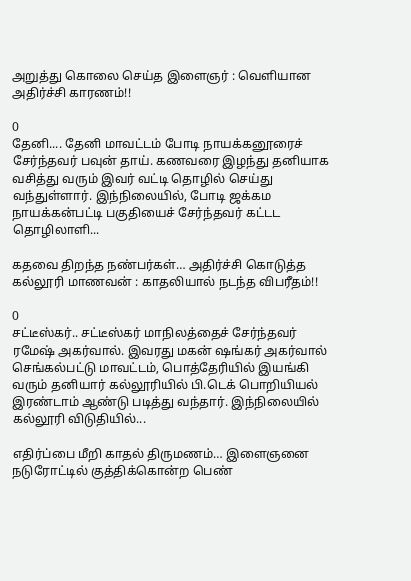அறுத்து கொலை செய்த இளைஞர் : வெளியான அதிர்ச்சி காரணம்!!

0
தேனி.... தேனி மாவட்டம் போடி நாயக்கனூரைச் சேர்ந்தவர் பவுன் தாய். கணவரை இழந்து தனியாக வசித்து வரும் இவர் வட்டி தொழில் செய்து வந்துள்ளார். இந்நிலையில், போடி ஜக்கம நாயக்கன்பட்டி பகுதியைச் சேர்ந்தவர் கட்டட தொழிலாளி...

கதவை திறந்த நண்பர்கள்… அதிர்ச்சி கொடுத்த கல்லூரி மாணவன் : காதலியால் நடந்த விபரீதம்!!

0
சட்டீஸ்கர்.. சட்டீஸ்கர் மாநிலத்தைச் சேர்ந்தவர் ரமேஷ் அகர்வால். இவரது மகன் ஷங்கர் அகர்வால் செங்கல்பட்டு மாவட்டம், பொத்தேரியில் இயங்கி வரும் தனியார் கல்லூரியில் பி.டெக் பொறியியல் இரண்டாம் ஆண்டு படித்து வந்தார். இந்நிலையில் கல்லூரி விடுதியில்...

எதிர்ப்பை மீறி காதல் திருமணம்… இளைஞனை நடுரோட்டில் குத்திக்கொன்ற பெண்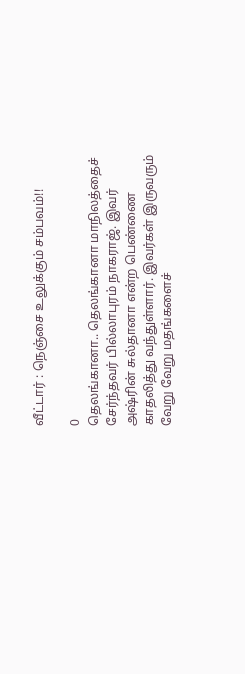வீட்டார் : நெஞ்சை உலுக்கும் சம்பவம்!!

0
தெலங்கானா.. தெலங்கானா மாநிலத்தைச் சேர்ந்தவர் பில்லாபுரம் நாகராஜ். இவர் அஷ்ரின் சுல்தானா என்ற பெண்ணை காதலித்து வந்துள்ளார். இவர்கள் இருவரும் வேறு வேறு மதங்களைச்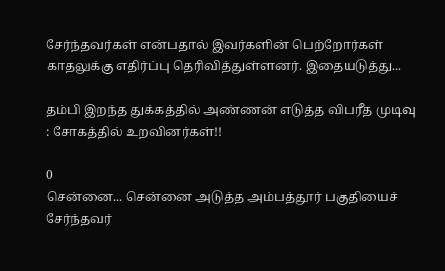சேர்ந்தவர்கள் என்பதால் இவர்களின் பெற்றோர்கள் காதலுக்கு எதிர்ப்பு தெரிவித்துள்ளனர். இதையடுத்து...

தம்பி இறந்த துக்கத்தில் அண்ணன் எடுத்த விபரீத முடிவு : சோகத்தில் உறவினர்கள்!!

0
சென்னை... சென்னை அடுத்த அம்பத்தூர் பகுதியைச் சேர்ந்தவர்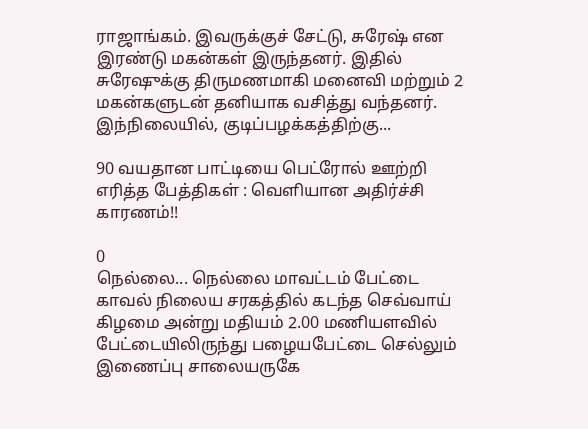ராஜாங்கம். இவருக்குச் சேட்டு, சுரேஷ் என இரண்டு மகன்கள் இருந்தனர். இதில் சுரேஷுக்கு திருமணமாகி மனைவி மற்றும் 2 மகன்களுடன் தனியாக வசித்து வந்தனர். இந்நிலையில், குடிப்பழக்கத்திற்கு...

90 வயதான பாட்டியை பெட்ரோல் ஊற்றி எரித்த பேத்திகள் : வெளியான அதிர்ச்சி காரணம்!!

0
நெல்லை... நெல்லை மாவட்டம் பேட்டை காவல் நிலைய சரகத்தில் கடந்த செவ்வாய் கிழமை அன்று மதியம் 2.00 மணியளவில் பேட்டையிலிருந்து பழையபேட்டை செல்லும் இணைப்பு சாலையருகே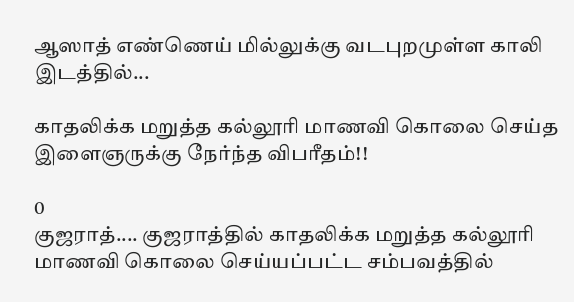ஆஸாத் எண்ணெய் மில்லுக்கு வடபுறமுள்ள காலி இடத்தில்...

காதலிக்க மறுத்த கல்லூரி மாணவி கொலை செய்த இளைஞருக்கு நேர்ந்த விபரீதம்!!

0
குஜராத்.... குஜராத்தில் காதலிக்க மறுத்த கல்லூரி மாணவி கொலை செய்யப்பட்ட சம்பவத்தில்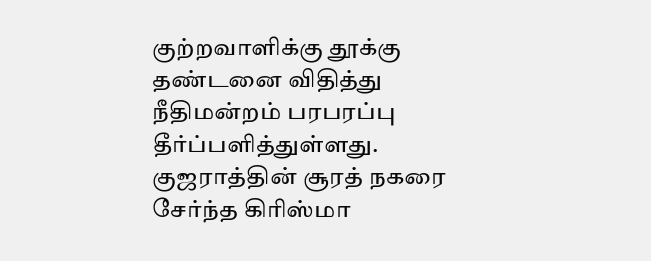குற்றவாளிக்கு தூக்கு தண்டனை விதித்து நீதிமன்றம் பரபரப்பு தீர்ப்பளித்துள்ளது. குஜராத்தின் சூரத் நகரை சேர்ந்த கிரிஸ்மா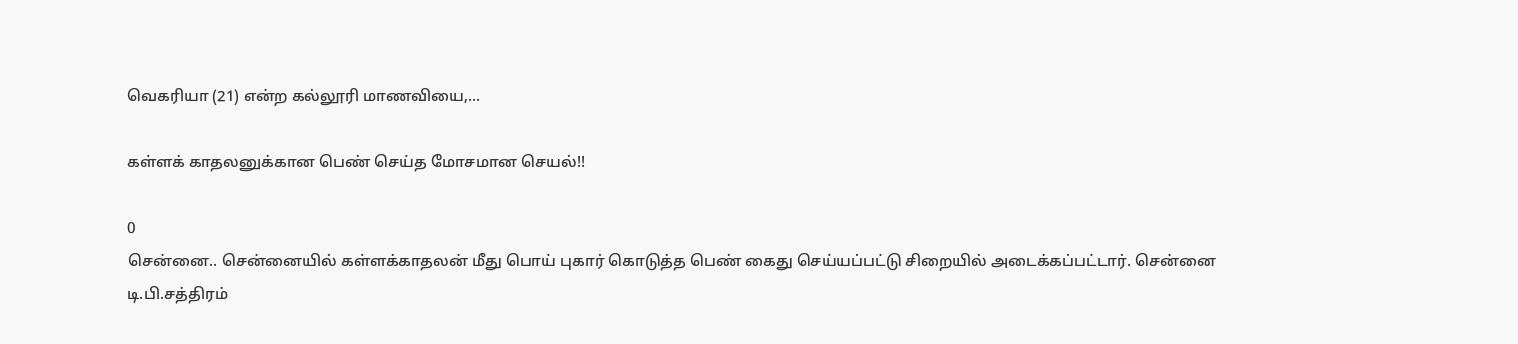வெகரியா (21) என்ற கல்லூரி மாணவியை,...

கள்ளக் காதலனுக்கான பெண் செய்த மோசமான செயல்!!

0
சென்னை.. சென்னையில் கள்ளக்காதலன் மீது பொய் புகார் கொடுத்த பெண் கைது செய்யப்பட்டு சிறையில் அடைக்கப்பட்டார். சென்னை டி.பி.சத்திரம்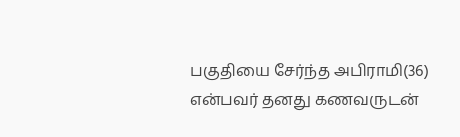பகுதியை சேர்ந்த அபிராமி(36) என்பவர் தனது கணவருடன்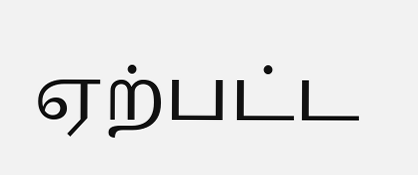ஏற்பட்ட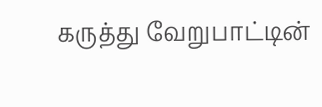கருத்து வேறுபாட்டின்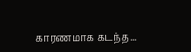காரணமாக கடந்த...